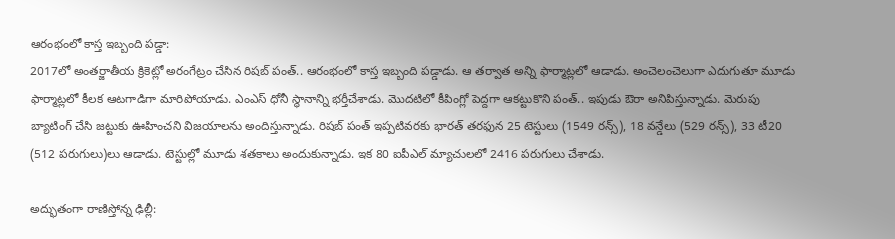ఆరంభంలో కాస్త ఇబ్బంది పడ్డా:
2017లో అంతర్జాతీయ క్రికెట్లో అరంగేట్రం చేసిన రిషబ్ పంత్.. ఆరంభంలో కాస్త ఇబ్బంది పడ్డాడు. ఆ తర్వాత అన్ని ఫార్మాట్లలో ఆడాడు. అంచెలంచెలుగా ఎదుగుతూ మూడు ఫార్మాట్లలో కీలక ఆటగాడిగా మారిపోయాడు. ఎంఎస్ ధోనీ స్థానాన్ని భర్తీచేశాడు. మొదటిలో కీపింగ్లో పెద్దగా ఆకట్టుకొని పంత్.. ఇపుడు ఔరా అనిపిస్తున్నాడు. మెరుపు బ్యాటింగ్ చేసి జట్టుకు ఊహించని విజయాలను అందిస్తున్నాడు. రిషబ్ పంత్ ఇప్పటివరకు భారత్ తరఫున 25 టెస్టులు (1549 రన్స్), 18 వన్డేలు (529 రన్స్), 33 టీ20 (512 పరుగులు)లు ఆడాడు. టెస్టుల్లో మూడు శతకాలు అందుకున్నాడు. ఇక 80 ఐపీఎల్ మ్యాచులలో 2416 పరుగులు చేశాడు.

అద్భుతంగా రాణిస్తోన్న ఢిల్లీ: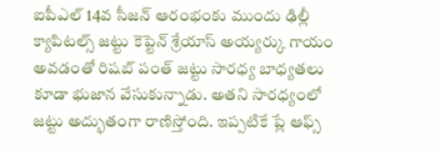ఐపీఎల్ 14వ సీజన్ ఆరంభంకు ముందు ఢిల్లీ క్యాపిటల్స్ జట్టు కెప్టెన్ శ్రేయాస్ అయ్యర్కు గాయం అవడంతో రిషబ్ పంత్ జట్టు సారధ్య బాధ్యతలు కూడా భుజాన వేసుకున్నాడు. అతని సారధ్యంలో జట్టు అద్భుతంగా రాణిస్తోంది. ఇప్పటికే ప్లే ఆఫ్స్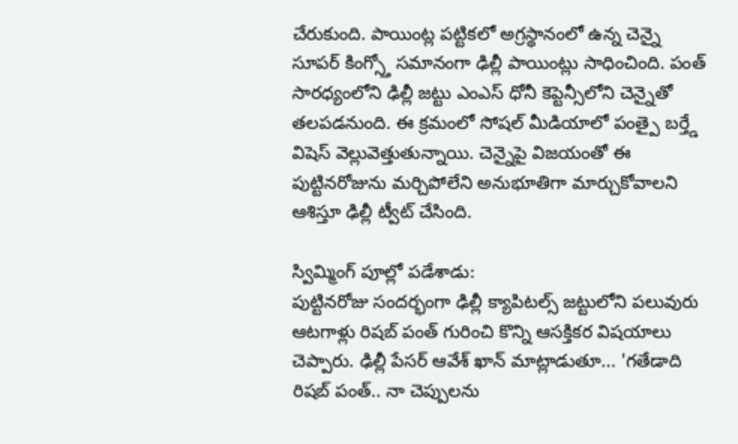చేరుకుంది. పాయింట్ల పట్టికలో అగ్రస్థానంలో ఉన్న చెన్నై సూపర్ కింగ్స్తో సమానంగా ఢిల్లీ పాయింట్లు సాధించింది. పంత్ సారధ్యంలోని ఢిల్లీ జట్టు ఎంఎస్ ధోనీ కెప్టెన్సీలోని చెన్నైతో తలపడనుంది. ఈ క్రమంలో సోషల్ మీడియాలో పంత్పై బర్త్డే విషెస్ వెల్లువెత్తుతున్నాయి. చెన్నైపై విజయంతో ఈ పుట్టినరోజును మర్చిపోలేని అనుభూతిగా మార్చుకోవాలని ఆశిస్తూ ఢిల్లీ ట్వీట్ చేసింది.

స్విమ్మింగ్ పూల్లో పడేశాడు:
పుట్టినరోజు సందర్భంగా ఢిల్లీ క్యాపిటల్స్ జట్టులోని పలువురు ఆటగాళ్లు రిషబ్ పంత్ గురించి కొన్ని ఆసక్తికర విషయాలు చెప్పారు. ఢిల్లీ పేసర్ ఆవేశ్ ఖాన్ మాట్లాడుతూ... 'గతేడాది రిషబ్ పంత్.. నా చెప్పులను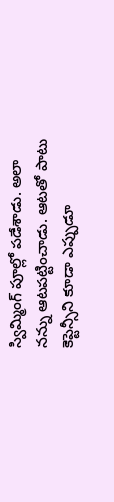స్విమ్మింగ్ పూల్లో పడేశాడు. అలా నన్ను ఆటపట్టించాడు. ఆటతో పాటు కెప్టెన్సీని కూడా ఎప్పుడూ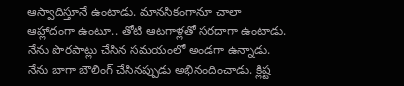ఆస్వాదిస్తూనే ఉంటాడు. మానసికంగానూ చాలా ఆహ్లాదంగా ఉంటూ.. తోటి ఆటగాళ్లతో సరదాగా ఉంటాడు. నేను పొరపాట్లు చేసిన సమయంలో అండగా ఉన్నాడు. నేను బాగా బౌలింగ్ చేసినప్పుడు అభినందించాడు. క్లిష్ట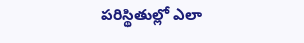పరిస్థితుల్లో ఎలా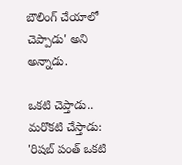బౌలింగ్ చేయాలో చెప్పాడు' అని అన్నాడు.

ఒకటి చెప్తాడు.. మరొకటి చేస్తాడు:
'రిషబ్ పంత్ ఒకటి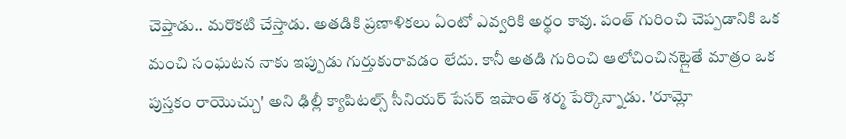చెప్తాడు.. మరొకటి చేస్తాడు. అతడికి ప్రణాళికలు ఏంటో ఎవ్వరికి అర్థం కావు. పంత్ గురించి చెప్పడానికి ఒక మంచి సంఘటన నాకు ఇప్పుడు గుర్తుకురావడం లేదు. కానీ అతడి గురించి ఆలోచించినట్లైతే మాత్రం ఒక పుస్తకం రాయొచ్చు' అని ఢిల్లీ క్యాపిటల్స్ సీనియర్ పేసర్ ఇషాంత్ శర్మ పేర్కొన్నాడు. 'రూమ్లో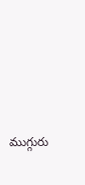ముగ్గురు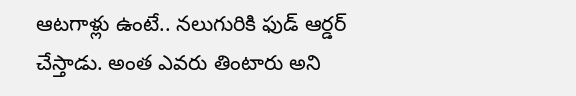ఆటగాళ్లు ఉంటే.. నలుగురికి ఫుడ్ ఆర్డర్ చేస్తాడు. అంత ఎవరు తింటారు అని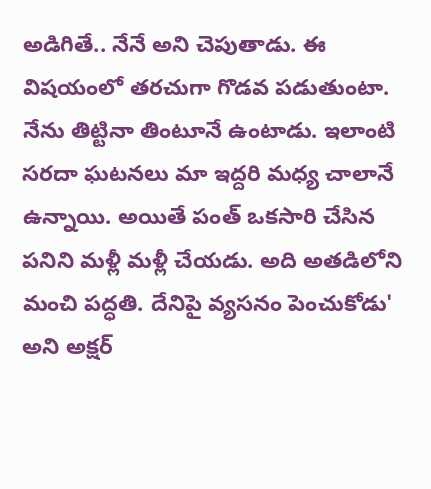అడిగితే.. నేనే అని చెపుతాడు. ఈ విషయంలో తరచుగా గొడవ పడుతుంటా. నేను తిట్టినా తింటూనే ఉంటాడు. ఇలాంటి సరదా ఘటనలు మా ఇద్దరి మధ్య చాలానే ఉన్నాయి. అయితే పంత్ ఒకసారి చేసిన పనిని మళ్లీ మళ్లీ చేయడు. అది అతడిలోని మంచి పద్ధతి. దేనిపై వ్యసనం పెంచుకోడు' అని అక్షర్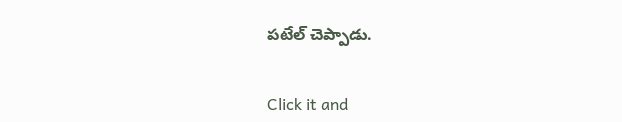పటేల్ చెప్పాడు.


Click it and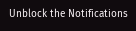Unblock the Notifications